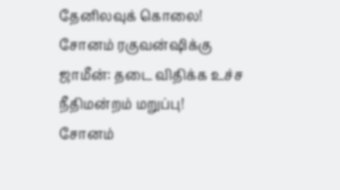தேனிலவுக் கொலை! சோனம் ரகுவன்ஷிக்கு ஜாமீன்: தடை விதிக்க உச்ச நீதிமன்றம் மறுப்பு!
சோனம்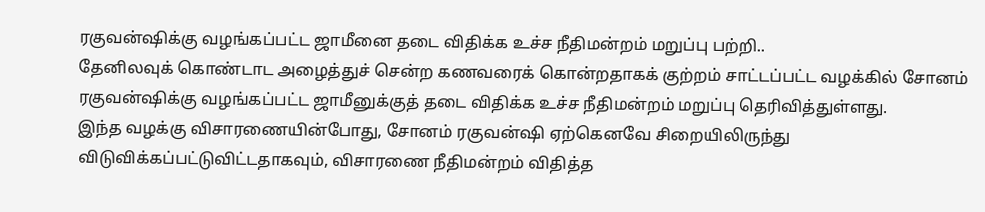ரகுவன்ஷிக்கு வழங்கப்பட்ட ஜாமீனை தடை விதிக்க உச்ச நீதிமன்றம் மறுப்பு பற்றி..
தேனிலவுக் கொண்டாட அழைத்துச் சென்ற கணவரைக் கொன்றதாகக் குற்றம் சாட்டப்பட்ட வழக்கில் சோனம் ரகுவன்ஷிக்கு வழங்கப்பட்ட ஜாமீனுக்குத் தடை விதிக்க உச்ச நீதிமன்றம் மறுப்பு தெரிவித்துள்ளது.
இந்த வழக்கு விசாரணையின்போது, சோனம் ரகுவன்ஷி ஏற்கெனவே சிறையிலிருந்து விடுவிக்கப்பட்டுவிட்டதாகவும், விசாரணை நீதிமன்றம் விதித்த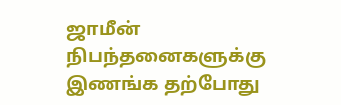ஜாமீன் நிபந்தனைகளுக்கு இணங்க தற்போது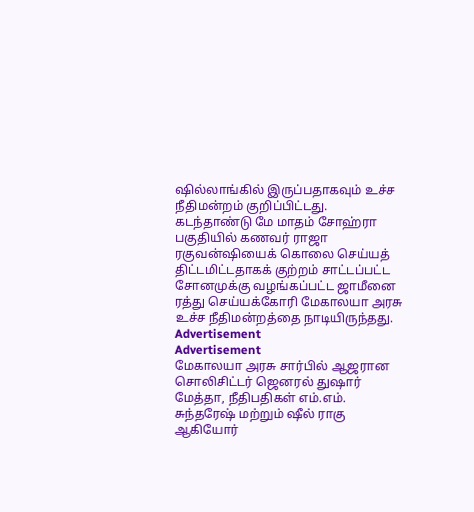ஷில்லாங்கில் இருப்பதாகவும் உச்ச நீதிமன்றம் குறிப்பிட்டது.
கடந்தாண்டு மே மாதம் சோஹ்ரா பகுதியில் கணவர் ராஜா ரகுவன்ஷியைக் கொலை செய்யத் திட்டமிட்டதாகக் குற்றம் சாட்டப்பட்ட சோனமுக்கு வழங்கப்பட்ட ஜாமீனை ரத்து செய்யக்கோரி மேகாலயா அரசு உச்ச நீதிமன்றத்தை நாடியிருந்தது.
Advertisement
Advertisement
மேகாலயா அரசு சார்பில் ஆஜரான சொலிசிட்டர் ஜெனரல் துஷார் மேத்தா, நீதிபதிகள் எம்.எம். சுந்தரேஷ் மற்றும் ஷீல் ராகு ஆகியோர்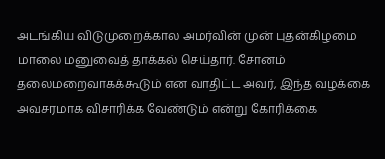அடங்கிய விடுமுறைக்கால அமர்வின் முன் புதன்கிழமை மாலை மனுவைத் தாக்கல் செய்தார். சோனம் தலைமறைவாகக்கூடும் என வாதிட்ட அவர், இந்த வழக்கை அவசரமாக விசாரிக்க வேண்டும் என்று கோரிக்கை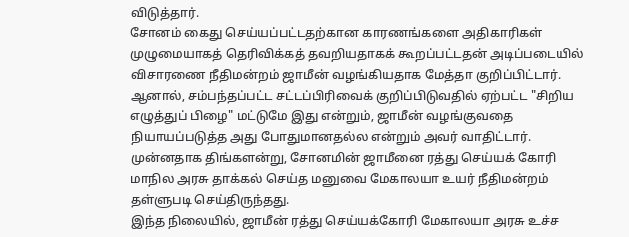விடுத்தார்.
சோனம் கைது செய்யப்பட்டதற்கான காரணங்களை அதிகாரிகள் முழுமையாகத் தெரிவிக்கத் தவறியதாகக் கூறப்பட்டதன் அடிப்படையில் விசாரணை நீதிமன்றம் ஜாமீன் வழங்கியதாக மேத்தா குறிப்பிட்டார். ஆனால், சம்பந்தப்பட்ட சட்டப்பிரிவைக் குறிப்பிடுவதில் ஏற்பட்ட "சிறிய எழுத்துப் பிழை" மட்டுமே இது என்றும், ஜாமீன் வழங்குவதை நியாயப்படுத்த அது போதுமானதல்ல என்றும் அவர் வாதிட்டார்.
முன்னதாக திங்களன்று, சோனமின் ஜாமீனை ரத்து செய்யக் கோரி மாநில அரசு தாக்கல் செய்த மனுவை மேகாலயா உயர் நீதிமன்றம் தள்ளுபடி செய்திருந்தது.
இந்த நிலையில், ஜாமீன் ரத்து செய்யக்கோரி மேகாலயா அரசு உச்ச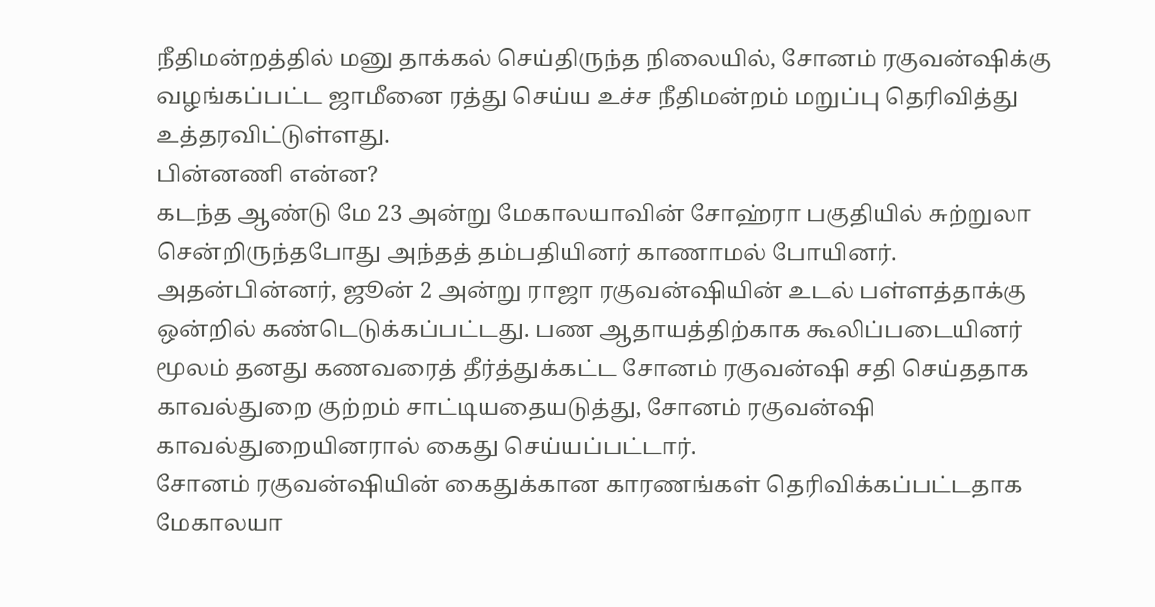நீதிமன்றத்தில் மனு தாக்கல் செய்திருந்த நிலையில், சோனம் ரகுவன்ஷிக்கு வழங்கப்பட்ட ஜாமீனை ரத்து செய்ய உச்ச நீதிமன்றம் மறுப்பு தெரிவித்து உத்தரவிட்டுள்ளது.
பின்னணி என்ன?
கடந்த ஆண்டு மே 23 அன்று மேகாலயாவின் சோஹ்ரா பகுதியில் சுற்றுலா சென்றிருந்தபோது அந்தத் தம்பதியினர் காணாமல் போயினர். அதன்பின்னர், ஜூன் 2 அன்று ராஜா ரகுவன்ஷியின் உடல் பள்ளத்தாக்கு ஒன்றில் கண்டெடுக்கப்பட்டது. பண ஆதாயத்திற்காக கூலிப்படையினர் மூலம் தனது கணவரைத் தீர்த்துக்கட்ட சோனம் ரகுவன்ஷி சதி செய்ததாக காவல்துறை குற்றம் சாட்டியதையடுத்து, சோனம் ரகுவன்ஷி காவல்துறையினரால் கைது செய்யப்பட்டார்.
சோனம் ரகுவன்ஷியின் கைதுக்கான காரணங்கள் தெரிவிக்கப்பட்டதாக மேகாலயா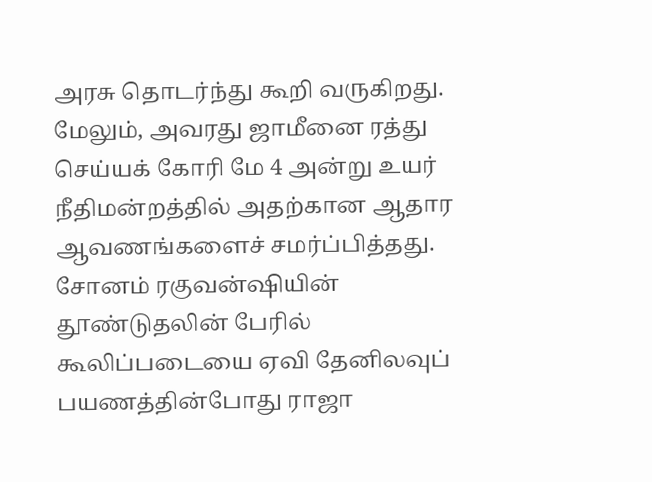அரசு தொடர்ந்து கூறி வருகிறது. மேலும், அவரது ஜாமீனை ரத்து செய்யக் கோரி மே 4 அன்று உயர் நீதிமன்றத்தில் அதற்கான ஆதார ஆவணங்களைச் சமர்ப்பித்தது. சோனம் ரகுவன்ஷியின் தூண்டுதலின் பேரில் கூலிப்படையை ஏவி தேனிலவுப் பயணத்தின்போது ராஜா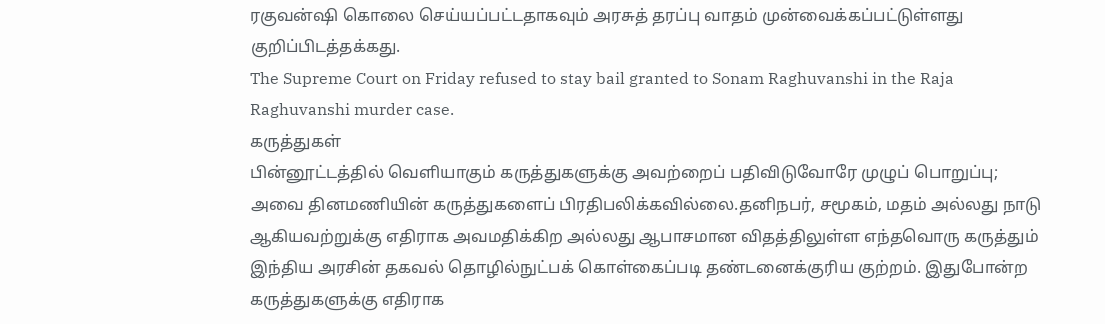ரகுவன்ஷி கொலை செய்யப்பட்டதாகவும் அரசுத் தரப்பு வாதம் முன்வைக்கப்பட்டுள்ளது குறிப்பிடத்தக்கது.
The Supreme Court on Friday refused to stay bail granted to Sonam Raghuvanshi in the Raja Raghuvanshi murder case.
கருத்துகள்
பின்னூட்டத்தில் வெளியாகும் கருத்துகளுக்கு அவற்றைப் பதிவிடுவோரே முழுப் பொறுப்பு; அவை தினமணியின் கருத்துகளைப் பிரதிபலிக்கவில்லை.தனிநபர், சமூகம், மதம் அல்லது நாடு ஆகியவற்றுக்கு எதிராக அவமதிக்கிற அல்லது ஆபாசமான விதத்திலுள்ள எந்தவொரு கருத்தும் இந்திய அரசின் தகவல் தொழில்நுட்பக் கொள்கைப்படி தண்டனைக்குரிய குற்றம். இதுபோன்ற கருத்துகளுக்கு எதிராக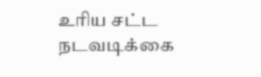உரிய சட்ட நடவடிக்கை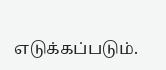எடுக்கப்படும்.